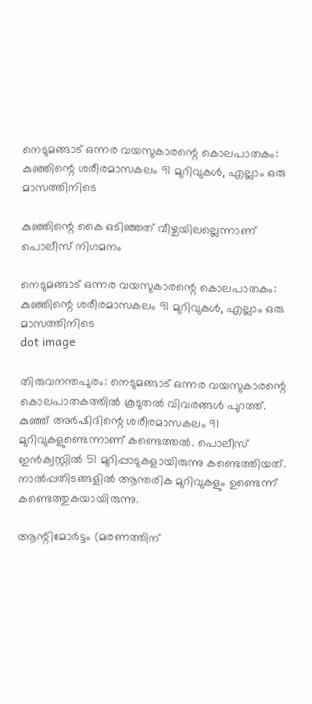നെടുമങ്ങാട് ഒന്നര വയസുകാരന്റെ കൊലപാതകം: കുഞ്ഞിന്റെ ശരീരമാസകലം 91 മുറിവുകള്‍, എല്ലാം ഒരു മാസത്തിനിടെ

കുഞ്ഞിന്റെ കൈ ഒടിഞ്ഞത് വീഴ്ചയിലല്ലെന്നാണ് പൊലീസ് നിഗമനം

നെടുമങ്ങാട് ഒന്നര വയസുകാരന്റെ കൊലപാതകം: കുഞ്ഞിന്റെ ശരീരമാസകലം 91 മുറിവുകള്‍, എല്ലാം ഒരു മാസത്തിനിടെ
dot image

തിരുവനന്തപുരം: നെടുമങ്ങാട് ഒന്നര വയസുകാരന്റെ കൊലപാതകത്തില്‍ കൂടുതല്‍ വിവരങ്ങള്‍ പുറത്ത്. കുഞ്ഞ് അര്‍ഷിദിന്റെ ശരീരമാസകലം 91 മുറിവുകളുണ്ടെന്നാണ് കണ്ടെത്തല്‍. പൊലീസ് ഇന്‍ക്വസ്റ്റില്‍ 51 മുറിപ്പാടുകളായിരുന്നു കണ്ടെത്തിയത്. നാല്‍പ്പതിടങ്ങളില്‍ ആന്തരിക മുറിവുകളും ഉണ്ടെന്ന് കണ്ടെത്തുകയായിരുന്നു.

ആന്റിമോര്‍ട്ടം (മരണത്തിന്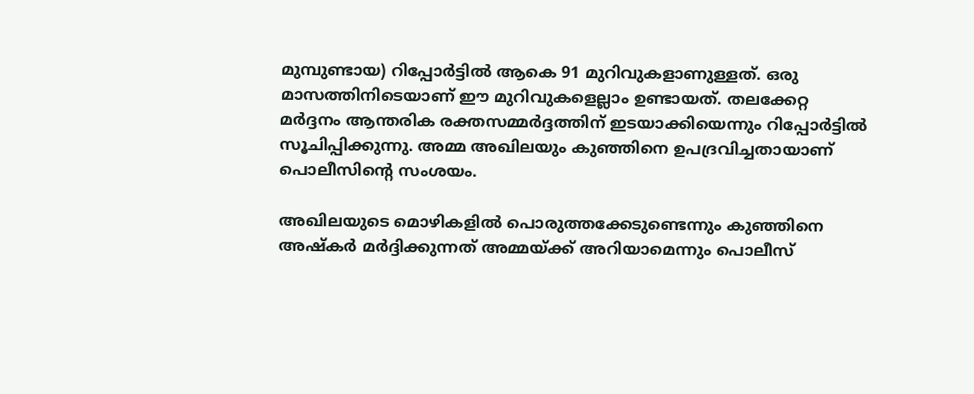മുമ്പുണ്ടായ) റിപ്പോര്‍ട്ടില്‍ ആകെ 91 മുറിവുകളാണുള്ളത്. ഒരു മാസത്തിനിടെയാണ് ഈ മുറിവുകളെല്ലാം ഉണ്ടായത്. തലക്കേറ്റ മര്‍ദ്ദനം ആന്തരിക രക്തസമ്മര്‍ദ്ദത്തിന് ഇടയാക്കിയെന്നും റിപ്പോര്‍ട്ടില്‍ സൂചിപ്പിക്കുന്നു. അമ്മ അഖിലയും കുഞ്ഞിനെ ഉപദ്രവിച്ചതായാണ് പൊലീസിന്റെ സംശയം.

അഖിലയുടെ മൊഴികളില്‍ പൊരുത്തക്കേടുണ്ടെന്നും കുഞ്ഞിനെ അഷ്‌കര്‍ മര്‍ദ്ദിക്കുന്നത് അമ്മയ്ക്ക് അറിയാമെന്നും പൊലീസ്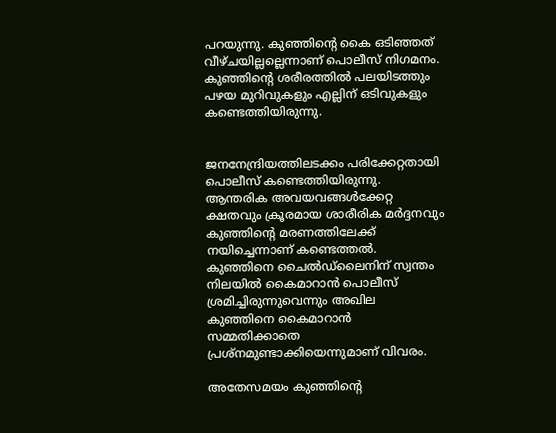പറയുന്നു. കുഞ്ഞിന്റെ കൈ ഒടിഞ്ഞത് വീഴ്ചയില്ലല്ലെന്നാണ് പൊലീസ് നിഗമനം. കുഞ്ഞിന്റെ ശരീരത്തില്‍ പലയിടത്തും പഴയ മുറിവുകളും എല്ലിന് ഒടിവുകളും കണ്ടെത്തിയിരുന്നു.


ജനനേന്ദ്രിയത്തിലടക്കം പരിക്കേറ്റതായി പൊലീസ് കണ്ടെത്തിയിരുന്നു. ആന്തരിക അവയവങ്ങള്‍ക്കേറ്റ ക്ഷതവും ക്രൂരമായ ശാരീരിക മര്‍ദ്ദനവും കുഞ്ഞിന്റെ മരണത്തിലേക്ക് നയിച്ചെന്നാണ് കണ്ടെത്തല്‍. കുഞ്ഞിനെ ചൈല്‍ഡ്‌ലൈനിന് സ്വന്തം നിലയില്‍ കൈമാറാന്‍ പൊലീസ് ശ്രമിച്ചിരുന്നുവെന്നും അഖില കുഞ്ഞിനെ കൈമാറാന്‍ സമ്മതിക്കാതെ പ്രശ്‌നമുണ്ടാക്കിയെന്നുമാണ് വിവരം.

അതേസമയം കുഞ്ഞിന്റെ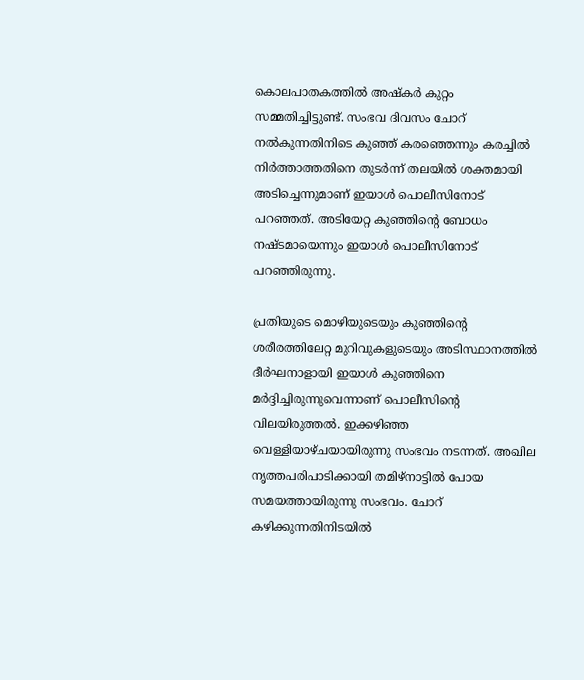കൊലപാതകത്തില്‍ അഷ്‌കര്‍ കുറ്റം സമ്മതിച്ചിട്ടുണ്ട്. സംഭവ ദിവസം ചോറ് നല്‍കുന്നതിനിടെ കുഞ്ഞ് കരഞ്ഞെന്നും കരച്ചില്‍ നിര്‍ത്താത്തതിനെ തുടര്‍ന്ന് തലയില്‍ ശക്തമായി അടിച്ചെന്നുമാണ് ഇയാള്‍ പൊലീസിനോട് പറഞ്ഞത്. അടിയേറ്റ കുഞ്ഞിന്റെ ബോധം നഷ്ടമായെന്നും ഇയാള്‍ പൊലീസിനോട് പറഞ്ഞിരുന്നു.

പ്രതിയുടെ മൊഴിയുടെയും കുഞ്ഞിന്റെ ശരീരത്തിലേറ്റ മുറിവുകളുടെയും അടിസ്ഥാനത്തില്‍ ദീര്‍ഘനാളായി ഇയാള്‍ കുഞ്ഞിനെ മര്‍ദ്ദിച്ചിരുന്നുവെന്നാണ് പൊലീസിന്റെ വിലയിരുത്തല്‍. ഇക്കഴിഞ്ഞ വെള്ളിയാഴ്ചയായിരുന്നു സംഭവം നടന്നത്. അഖില നൃത്തപരിപാടിക്കായി തമിഴ്നാട്ടില്‍ പോയ സമയത്തായിരുന്നു സംഭവം. ചോറ് കഴിക്കുന്നതിനിടയില്‍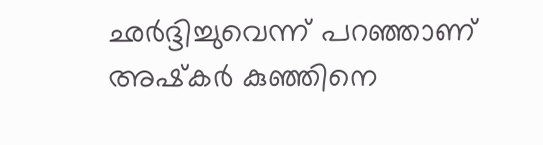ഛര്‍ദ്ദിച്ചുവെന്ന് പറഞ്ഞാണ് അഷ്‌കര്‍ കുഞ്ഞിനെ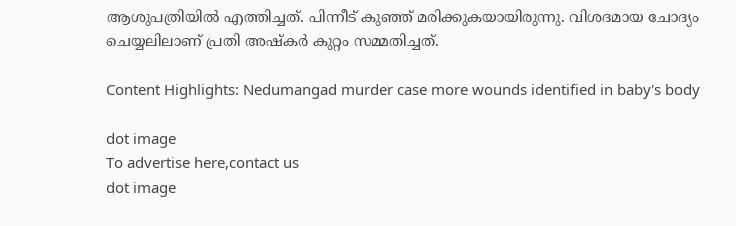ആശുപത്രിയില്‍ എത്തിച്ചത്. പിന്നീട് കുഞ്ഞ് മരിക്കുകയായിരുന്നു. വിശദമായ ചോദ്യം ചെയ്യലിലാണ് പ്രതി അഷ്‌കര്‍ കുറ്റം സമ്മതിച്ചത്.

Content Highlights: Nedumangad murder case more wounds identified in baby's body

dot image
To advertise here,contact us
dot image